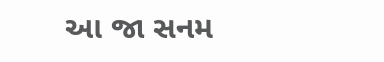આ જા સનમ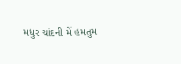મધુર ચાંદની મેં હમતુમ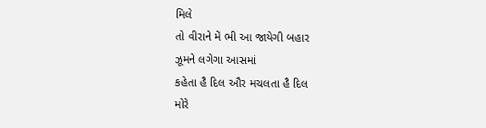મિલે
તો વીરાને મેં ભી આ જાયેગી બહાર
ઝૂમને લગેગા આસમાં
કહેતા હૈ દિલ ઔર મચલતા હૈ દિલ
મોરે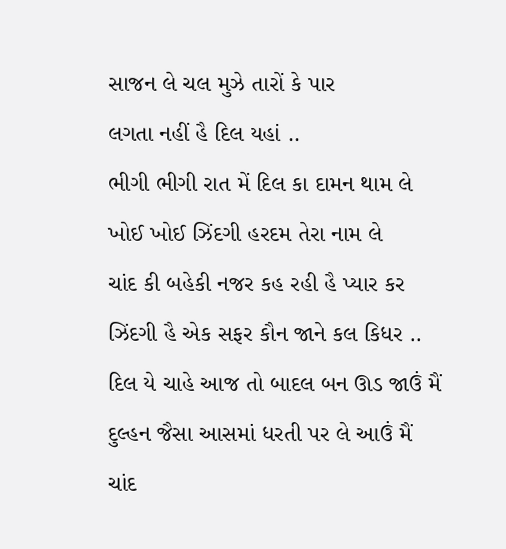સાજન લે ચલ મુઝે તારોં કે પાર
લગતા નહીં હૈ દિલ યહાં ..
ભીગી ભીગી રાત મેં દિલ કા દામન થામ લે
ખોઈ ખોઈ ઝિંદગી હરદમ તેરા નામ લે
ચાંદ કી બહેકી નજર કહ રહી હૈ પ્યાર કર
ઝિંદગી હૈ એક સફર કૌન જાને કલ કિધર ..
દિલ યે ચાહે આજ તો બાદલ બન ઊડ જાઉં મૈં
દુલ્હન જૈસા આસમાં ધરતી પર લે આઉં મૈં
ચાંદ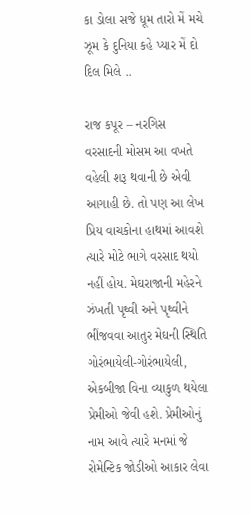કા ડોલા સજે ધૂમ તારો મેં મચે
ઝૂમ કે દુનિયા કહે પ્યાર મેં દો દિલ મિલે ..

રાજ કપૂર – નરગિસ
વરસાદની મોસમ આ વખતે વહેલી શરૂ થવાની છે એવી આગાહી છે. તો પણ આ લેખ પ્રિય વાચકોના હાથમાં આવશે ત્યારે મોટે ભાગે વરસાદ થયો નહીં હોય. મેઘરાજાની મહેરને ઝંખતી પૃથ્વી અને પૃથ્વીને ભીંજવવા આતુર મેઘની સ્થિતિ ગોરંભાયેલી-ગોરંભાયેલી, એકબીજા વિના વ્યાકુળ થયેલા પ્રેમીઓ જેવી હશે. પ્રેમીઓનું નામ આવે ત્યારે મનમાં જે રોમેન્ટિક જોડીઓ આકાર લેવા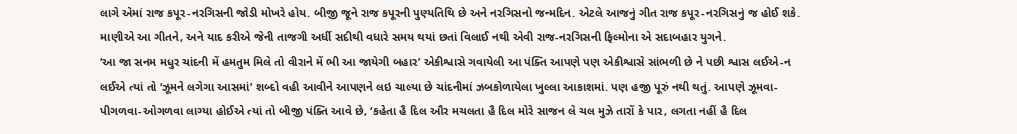લાગે એમાં રાજ કપૂર-નરગિસની જોડી મોખરે હોય. બીજી જૂને રાજ કપૂરની પુણ્યતિથિ છે અને નરગિસનો જન્મદિન. એટલે આજનું ગીત રાજ કપૂર-નરગિસનું જ હોઈ શકે. માણીએ આ ગીતને, અને યાદ કરીએ જેની તાજગી અર્ધી સદીથી વધારે સમય થયાં છતાં વિલાઈ નથી એવી રાજ-નરગિસની ફિલ્મોના એ સદાબહાર યુગને.
‘આ જા સનમ મધુર ચાંદની મેં હમતુમ મિલે તો વીરાને મેં ભી આ જાયેગી બહાર’ એકીશ્વાસે ગવાયેલી આ પંક્તિ આપણે પણ એકીશ્વાસે સાંભળી છે ને પછી શ્વાસ લઈએ-ન લઈએ ત્યાં તો ‘ઝૂમને લગેગા આસમાં’ શબ્દો વહી આવીને આપણને લઇ ચાલ્યા છે ચાંદનીમાં ઝબકોળાયેલા ખુલ્લા આકાશમાં. પણ હજી પૂરું નથી થતું. આપણે ઝૂમવા-પીગળવા-ઓગળવા લાગ્યા હોઈએ ત્યાં તો બીજી પંક્તિ આવે છે, ‘કહેતા હૈ દિલ ઔર મચલતા હૈ દિલ મોરે સાજન લે ચલ મુઝે તારોં કે પાર, લગતા નહીં હૈ દિલ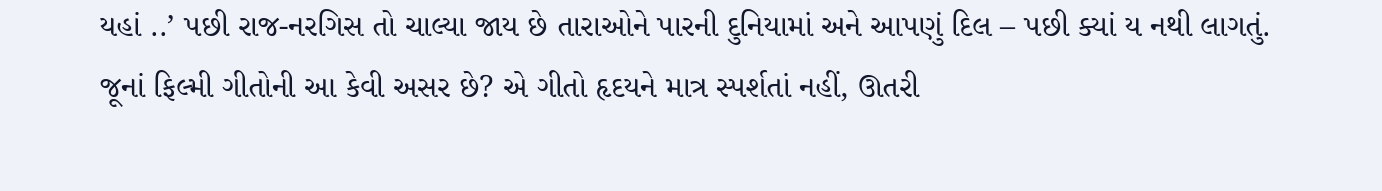યહાં ..’ પછી રાજ-નરગિસ તો ચાલ્યા જાય છે તારાઓને પારની દુનિયામાં અને આપણું દિલ – પછી ક્યાં ય નથી લાગતું.
જૂનાં ફિલ્મી ગીતોની આ કેવી અસર છે? એ ગીતો હૃદયને માત્ર સ્પર્શતાં નહીં, ઊતરી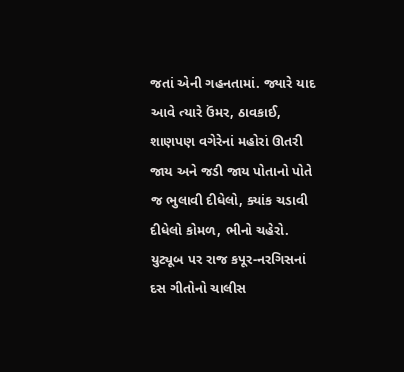જતાં એની ગહનતામાં. જ્યારે યાદ આવે ત્યારે ઉંમર, ઠાવકાઈ, શાણપણ વગેરેનાં મહોરાં ઊતરી જાય અને જડી જાય પોતાનો પોતે જ ભુલાવી દીધેલો, ક્યાંક ચડાવી દીધેલો કોમળ, ભીનો ચહેરો. યુટ્યૂબ પર રાજ કપૂર-નરગિસનાં દસ ગીતોનો ચાલીસ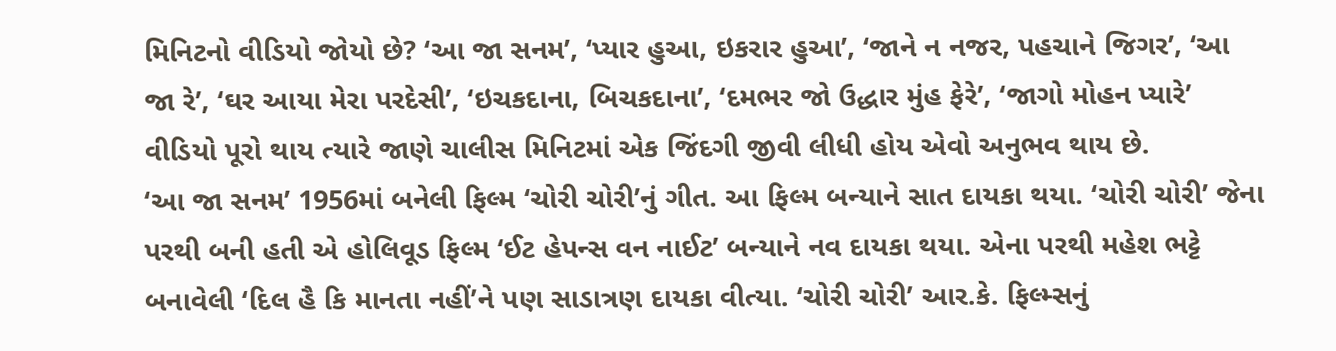મિનિટનો વીડિયો જોયો છે? ‘આ જા સનમ’, ‘પ્યાર હુઆ, ઇકરાર હુઆ’, ‘જાને ન નજર, પહચાને જિગર’, ‘આ જા રે’, ‘ઘર આયા મેરા પરદેસી’, ‘ઇચકદાના, બિચકદાના’, ‘દમભર જો ઉદ્ધાર મુંહ ફેરે’, ‘જાગો મોહન પ્યારે’ વીડિયો પૂરો થાય ત્યારે જાણે ચાલીસ મિનિટમાં એક જિંદગી જીવી લીધી હોય એવો અનુભવ થાય છે.
‘આ જા સનમ’ 1956માં બનેલી ફિલ્મ ‘ચોરી ચોરી’નું ગીત. આ ફિલ્મ બન્યાને સાત દાયકા થયા. ‘ચોરી ચોરી’ જેના પરથી બની હતી એ હોલિવૂડ ફિલ્મ ‘ઈટ હેપન્સ વન નાઈટ’ બન્યાને નવ દાયકા થયા. એના પરથી મહેશ ભટ્ટે બનાવેલી ‘દિલ હૈ કિ માનતા નહીં’ને પણ સાડાત્રણ દાયકા વીત્યા. ‘ચોરી ચોરી’ આર.કે. ફિલ્મ્સનું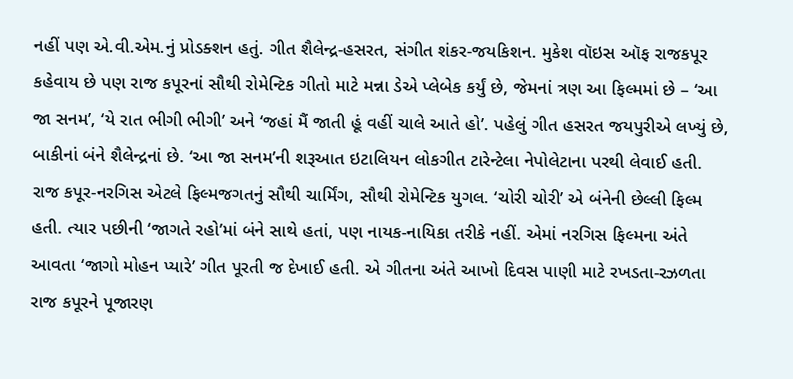નહીં પણ એ.વી.એમ.નું પ્રોડક્શન હતું. ગીત શૈલેન્દ્ર-હસરત, સંગીત શંકર-જયકિશન. મુકેશ વૉઇસ ઑફ રાજકપૂર કહેવાય છે પણ રાજ કપૂરનાં સૌથી રોમેન્ટિક ગીતો માટે મન્ના ડેએ પ્લેબેક કર્યું છે, જેમનાં ત્રણ આ ફિલ્મમાં છે – ‘આ જા સનમ’, ‘યે રાત ભીગી ભીગી’ અને ‘જહાં મૈં જાતી હૂં વહીં ચાલે આતે હો’. પહેલું ગીત હસરત જયપુરીએ લખ્યું છે, બાકીનાં બંને શૈલેન્દ્રનાં છે. ‘આ જા સનમ’ની શરૂઆત ઇટાલિયન લોકગીત ટારેન્ટેલા નેપોલેટાના પરથી લેવાઈ હતી.
રાજ કપૂર-નરગિસ એટલે ફિલ્મજગતનું સૌથી ચાર્મિંગ, સૌથી રોમેન્ટિક યુગલ. ‘ચોરી ચોરી’ એ બંનેની છેલ્લી ફિલ્મ હતી. ત્યાર પછીની ‘જાગતે રહો’માં બંને સાથે હતાં, પણ નાયક-નાયિકા તરીકે નહીં. એમાં નરગિસ ફિલ્મના અંતે આવતા ‘જાગો મોહન પ્યારે’ ગીત પૂરતી જ દેખાઈ હતી. એ ગીતના અંતે આખો દિવસ પાણી માટે રખડતા-રઝળતા રાજ કપૂરને પૂજારણ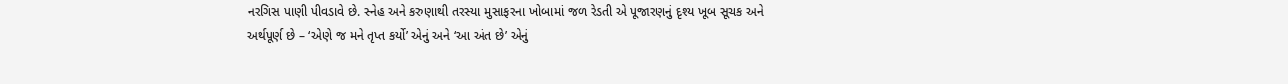નરગિસ પાણી પીવડાવે છે. સ્નેહ અને કરુણાથી તરસ્યા મુસાફરના ખોબામાં જળ રેડતી એ પૂજારણનું દૃશ્ય ખૂબ સૂચક અને અર્થપૂર્ણ છે – ‘એણે જ મને તૃપ્ત કર્યો’ એનું અને ‘આ અંત છે’ એનું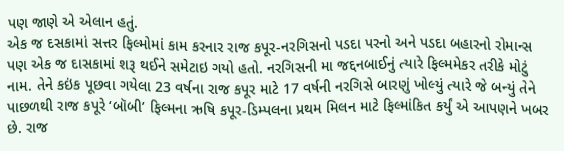પણ જાણે એ એલાન હતું.
એક જ દસકામાં સત્તર ફિલ્મોમાં કામ કરનાર રાજ કપૂર-નરગિસનો પડદા પરનો અને પડદા બહારનો રોમાન્સ પણ એક જ દાસકામાં શરૂ થઈને સમેટાઇ ગયો હતો. નરગિસની મા જદ્દનબાઈનું ત્યારે ફિલ્મમેકર તરીકે મોટું નામ. તેને કઇંક પૂછવા ગયેલા 23 વર્ષના રાજ કપૂર માટે 17 વર્ષની નરગિસે બારણું ખોલ્યું ત્યારે જે બન્યું તેને પાછળથી રાજ કપૂરે ‘બૉબી’ ફિલ્મના ઋષિ કપૂર-ડિમ્પલના પ્રથમ મિલન માટે ફિલ્માંકિત કર્યું એ આપણને ખબર છે. રાજ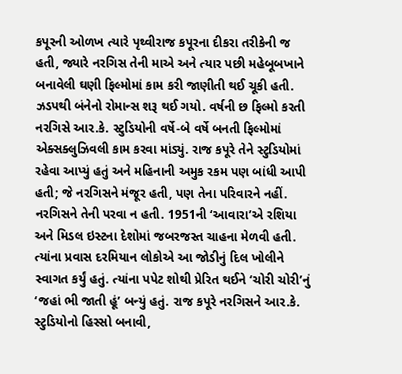કપૂરની ઓળખ ત્યારે પૃથ્વીરાજ કપૂરના દીકરા તરીકેની જ હતી, જ્યારે નરગિસ તેની માએ અને ત્યાર પછી મહેબૂબખાને બનાવેલી ઘણી ફિલ્મોમાં કામ કરી જાણીતી થઈ ચૂકી હતી.
ઝડપથી બંનેનો રોમાન્સ શરૂ થઈ ગયો. વર્ષની છ ફિલ્મો કરતી નરગિસે આર.કે. સ્ટુડિયોની વર્ષે-બે વર્ષે બનતી ફિલ્મોમાં એક્સક્લુઝિવલી કામ કરવા માંડ્યું. રાજ કપૂરે તેને સ્ટુડિયોમાં રહેવા આપ્યું હતું અને મહિનાની અમુક રકમ પણ બાંધી આપી હતી; જે નરગિસને મંજૂર હતી, પણ તેના પરિવારને નહીં. નરગિસને તેની પરવા ન હતી. 1951ની ‘આવારા’એ રશિયા અને મિડલ ઇસ્ટના દેશોમાં જબરજસ્ત ચાહના મેળવી હતી. ત્યાંના પ્રવાસ દરમિયાન લોકોએ આ જોડીનું દિલ ખોલીને સ્વાગત કર્યું હતું. ત્યાંના પપેટ શોથી પ્રેરિત થઈને ‘ચોરી ચોરી’નું ‘જહાં ભી જાતી હૂં’ બન્યું હતું. રાજ કપૂરે નરગિસને આર.કે. સ્ટુડિયોનો હિસ્સો બનાવી,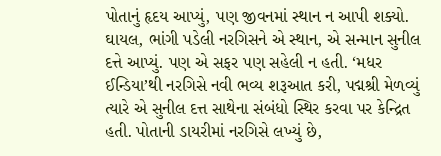પોતાનું હૃદય આપ્યું, પણ જીવનમાં સ્થાન ન આપી શક્યો. ઘાયલ, ભાંગી પડેલી નરગિસને એ સ્થાન, એ સન્માન સુનીલ દત્તે આપ્યું. પણ એ સફર પણ સહેલી ન હતી. ‘મધર ઈન્ડિયા’થી નરગિસે નવી ભવ્ય શરૂઆત કરી, પદ્મશ્રી મેળવ્યું ત્યારે એ સુનીલ દત્ત સાથેના સંબંધો સ્થિર કરવા પર કેન્દ્રિત હતી. પોતાની ડાયરીમાં નરગિસે લખ્યું છે,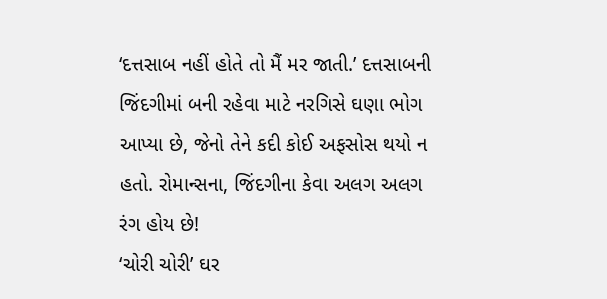‘દત્તસાબ નહીં હોતે તો મૈં મર જાતી.’ દત્તસાબની જિંદગીમાં બની રહેવા માટે નરગિસે ઘણા ભોગ આપ્યા છે, જેનો તેને કદી કોઈ અફસોસ થયો ન હતો. રોમાન્સના, જિંદગીના કેવા અલગ અલગ રંગ હોય છે!
‘ચોરી ચોરી’ ઘર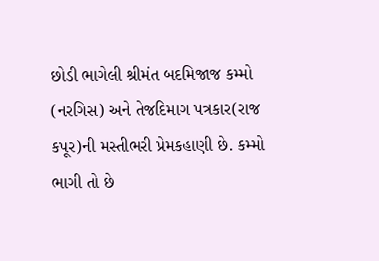છોડી ભાગેલી શ્રીમંત બદમિજાજ કમ્મો (નરગિસ) અને તેજદિમાગ પત્રકાર(રાજ કપૂર)ની મસ્તીભરી પ્રેમકહાણી છે. કમ્મો ભાગી તો છે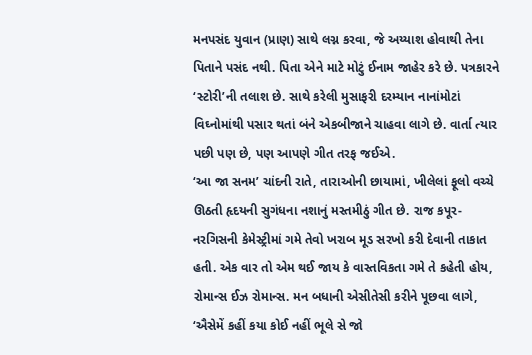મનપસંદ યુવાન (પ્રાણ) સાથે લગ્ન કરવા, જે અય્યાશ હોવાથી તેના પિતાને પસંદ નથી. પિતા એને માટે મોટું ઈનામ જાહેર કરે છે. પત્રકારને ‘સ્ટોરી’ની તલાશ છે. સાથે કરેલી મુસાફરી દરમ્યાન નાનાંમોટાં વિઘ્નોમાંથી પસાર થતાં બંને એકબીજાને ચાહવા લાગે છે. વાર્તા ત્યાર પછી પણ છે, પણ આપણે ગીત તરફ જઈએ.
‘આ જા સનમ’ ચાંદની રાતે, તારાઓની છાયામાં, ખીલેલાં ફૂલો વચ્ચે ઊઠતી હૃદયની સુગંધના નશાનું મસ્તમીઠું ગીત છે. રાજ કપૂર-નરગિસની કેમેસ્ટ્રીમાં ગમે તેવો ખરાબ મૂડ સરખો કરી દેવાની તાકાત હતી. એક વાર તો એમ થઈ જાય કે વાસ્તવિકતા ગમે તે કહેતી હોય, રોમાન્સ ઈઝ રોમાન્સ. મન બધાની એસીતેસી કરીને પૂછવા લાગે, ‘ઐસેમેં કહીં કયા કોઈ નહીં ભૂલે સે જો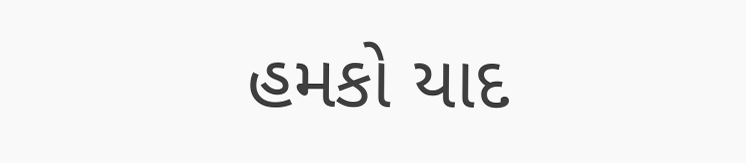હમકો યાદ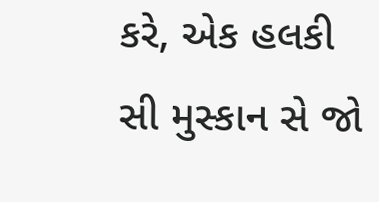કરે, એક હલકી સી મુસ્કાન સે જો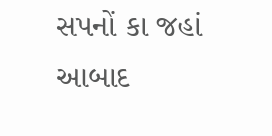સપનોં કા જહાં આબાદ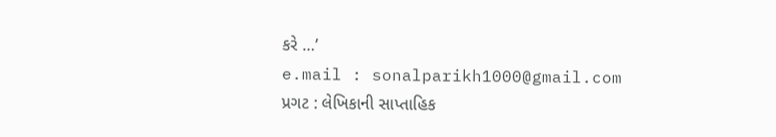કરે …’
e.mail : sonalparikh1000@gmail.com
પ્રગટ : લેખિકાની સાપ્તાહિક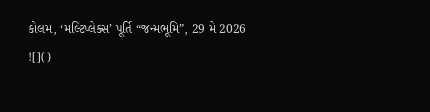કોલમ, ‘મલ્ટિપ્લેક્સ’ પૂર્તિ “જન્મભૂમિ”, 29 મે 2026
![]()